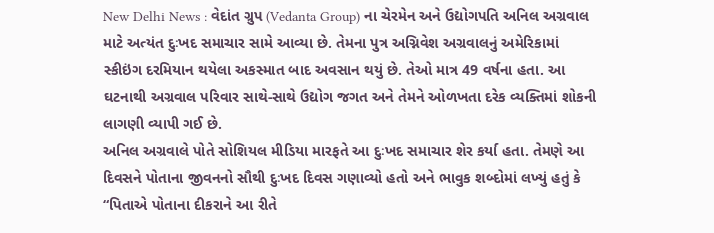New Delhi News : વેદાંત ગ્રુપ (Vedanta Group) ના ચેરમેન અને ઉદ્યોગપતિ અનિલ અગ્રવાલ માટે અત્યંત દુઃખદ સમાચાર સામે આવ્યા છે. તેમના પુત્ર અગ્નિવેશ અગ્રવાલનું અમેરિકામાં સ્કીઇંગ દરમિયાન થયેલા અકસ્માત બાદ અવસાન થયું છે. તેઓ માત્ર 49 વર્ષના હતા. આ ઘટનાથી અગ્રવાલ પરિવાર સાથે-સાથે ઉદ્યોગ જગત અને તેમને ઓળખતા દરેક વ્યક્તિમાં શોકની લાગણી વ્યાપી ગઈ છે.
અનિલ અગ્રવાલે પોતે સોશિયલ મીડિયા મારફતે આ દુઃખદ સમાચાર શેર કર્યા હતા. તેમણે આ દિવસને પોતાના જીવનનો સૌથી દુઃખદ દિવસ ગણાવ્યો હતો અને ભાવુક શબ્દોમાં લખ્યું હતું કે “પિતાએ પોતાના દીકરાને આ રીતે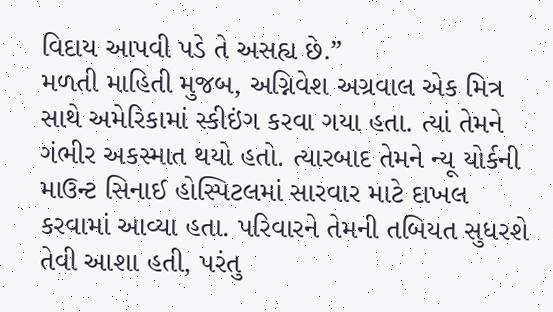વિદાય આપવી પડે તે અસહ્ય છે.”
મળતી માહિતી મુજબ, અગ્નિવેશ અગ્રવાલ એક મિત્ર સાથે અમેરિકામાં સ્કીઇંગ કરવા ગયા હતા. ત્યાં તેમને ગંભીર અકસ્માત થયો હતો. ત્યારબાદ તેમને ન્યૂ યોર્કની માઉન્ટ સિનાઈ હોસ્પિટલમાં સારવાર માટે દાખલ કરવામાં આવ્યા હતા. પરિવારને તેમની તબિયત સુધરશે તેવી આશા હતી, પરંતુ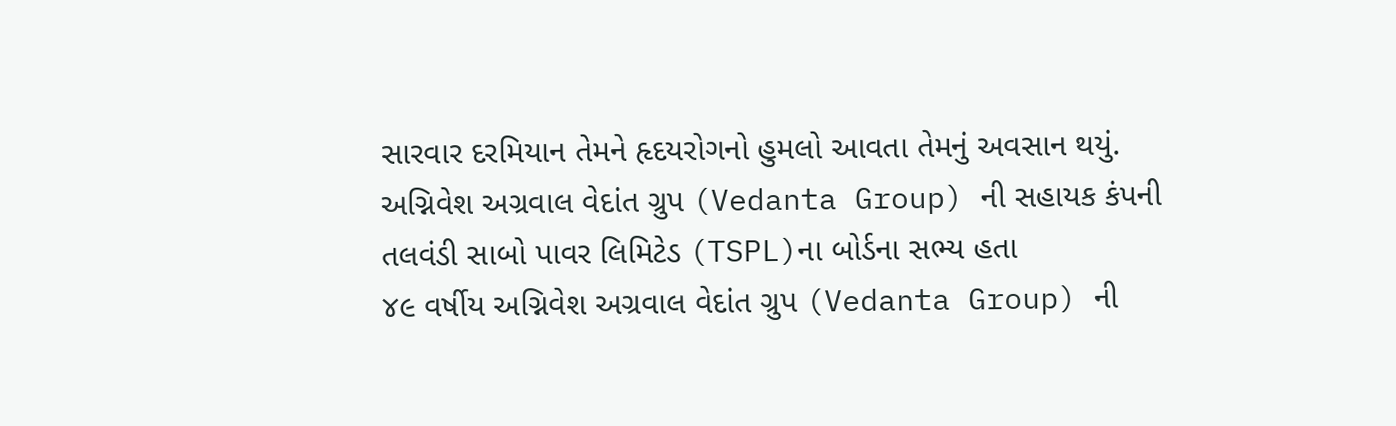સારવાર દરમિયાન તેમને હૃદયરોગનો હુમલો આવતા તેમનું અવસાન થયું.
અગ્નિવેશ અગ્રવાલ વેદાંત ગ્રુપ (Vedanta Group) ની સહાયક કંપની તલવંડી સાબો પાવર લિમિટેડ (TSPL)ના બોર્ડના સભ્ય હતા
૪૯ વર્ષીય અગ્નિવેશ અગ્રવાલ વેદાંત ગ્રુપ (Vedanta Group) ની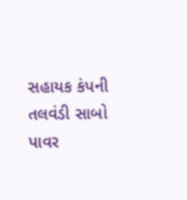સહાયક કંપની તલવંડી સાબો પાવર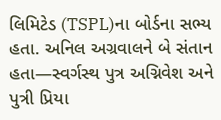લિમિટેડ (TSPL)ના બોર્ડના સભ્ય હતા. અનિલ અગ્રવાલને બે સંતાન હતા—સ્વર્ગસ્થ પુત્ર અગ્નિવેશ અને પુત્રી પ્રિયા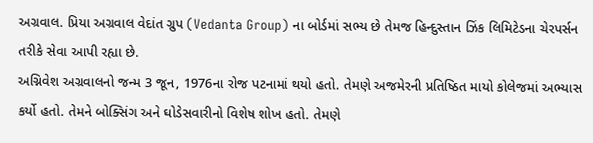અગ્રવાલ. પ્રિયા અગ્રવાલ વેદાંત ગ્રુપ (Vedanta Group) ના બોર્ડમાં સભ્ય છે તેમજ હિન્દુસ્તાન ઝિંક લિમિટેડના ચેરપર્સન તરીકે સેવા આપી રહ્યા છે.
અગ્નિવેશ અગ્રવાલનો જન્મ 3 જૂન, 1976ના રોજ પટનામાં થયો હતો. તેમણે અજમેરની પ્રતિષ્ઠિત માયો કોલેજમાં અભ્યાસ કર્યો હતો. તેમને બોક્સિંગ અને ઘોડેસવારીનો વિશેષ શોખ હતો. તેમણે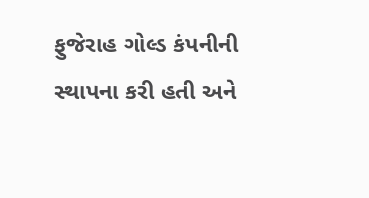ફુજેરાહ ગોલ્ડ કંપનીની સ્થાપના કરી હતી અને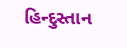હિન્દુસ્તાન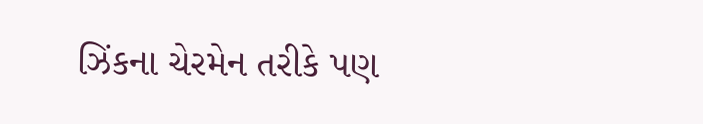ઝિંકના ચેરમેન તરીકે પણ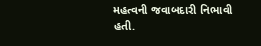મહત્વની જવાબદારી નિભાવી હતી.